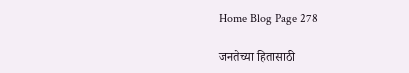Home Blog Page 278

जनतेच्या हितासाठी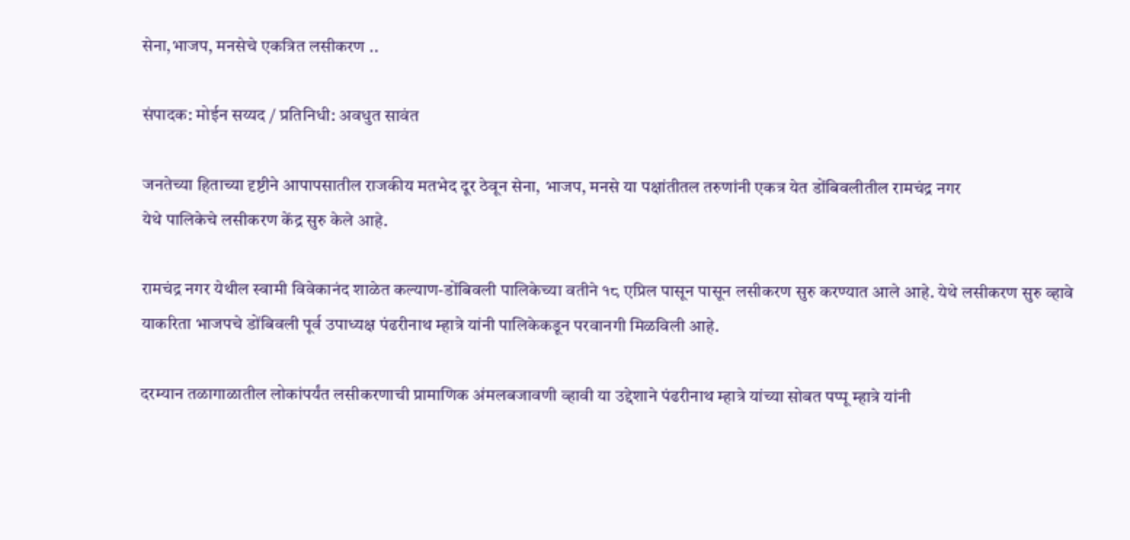सेना,भाजप, मनसेचे एकत्रित लसीकरण ..

संपादक: मोईन सय्यद / प्रतिनिधी: अवधुत सावंत

जनतेच्या हिताच्या दृष्टीने आपापसातील राजकीय मतभेद दूर ठेवून सेना, भाजप, मनसे या पक्षांतीतल तरुणांनी एकत्र येत डोंबिवलीतील रामचंद्र नगर
येथे पालिकेचे लसीकरण केंद्र सुरु केले आहे.

रामचंद्र नगर येथील स्वामी विवेकानंद शाळेत कल्याण-डोंबिवली पालिकेच्या वतीने १८ एप्रिल पासून पासून लसीकरण सुरु करण्यात आले आहे. येथे लसीकरण सुरु व्हावे याकरिता भाजपचे डोंबिवली पूर्व उपाध्यक्ष पंढरीनाथ म्हात्रे यांनी पालिकेकडून परवानगी मिळविली आहे.

दरम्यान तळागाळातील लोकांपर्यंत लसीकरणाची प्रामाणिक अंमलबजावणी व्हावी या उद्देशाने पंढरीनाथ म्हात्रे यांच्या सोबत पप्पू म्हात्रे यांनी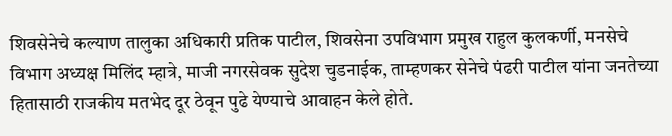शिवसेनेचे कल्याण तालुका अधिकारी प्रतिक पाटील, शिवसेना उपविभाग प्रमुख राहुल कुलकर्णी, मनसेचे विभाग अध्यक्ष मिलिंद म्हात्रे, माजी नगरसेवक सुदेश चुडनाईक, ताम्हणकर सेनेचे पंढरी पाटील यांना जनतेच्या हितासाठी राजकीय मतभेद दूर ठेवून पुढे येण्याचे आवाहन केले होते.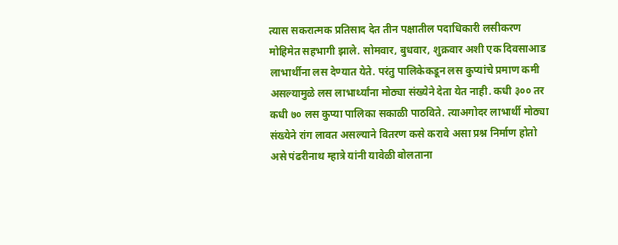त्यास सकरात्मक प्रतिसाद देत तीन पक्षातील पदाधिकारी लसीकरण मोहिमेत सहभागी झाले. सोमवार, बुधवार, शुक्रवार अशी एक दिवसाआड लाभार्थीना लस देण्यात येते. परंतु पालिकेकडून लस कुप्यांचे प्रमाण कमी असल्यामुळे लस लाभार्थ्यांना मोठ्या संख्येने देता येत नाही. कधी ३०० तर कधी ७० लस कुप्या पालिका सकाळी पाठविते. त्याअगोदर लाभार्थी मोठ्या संख्येने रांग लावत असल्याने वितरण कसे करावे असा प्रश्न निर्माण होतो असे पंढरीनाथ म्हात्रे यांनी यावेळी बोलताना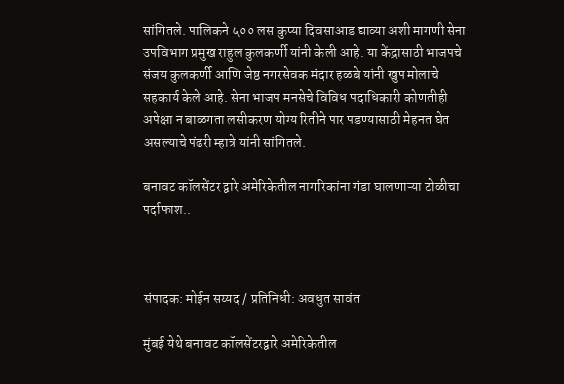सांगितले. पालिकने ५०० लस कुप्या दिवसाआड द्याव्या अशी मागणी सेना उपविभाग प्रमुख राहुल कुलकर्णी यांनी केली आहे. या केंद्रासाठी भाजपचे संजय कुलकर्णी आणि जेष्ठ नगरसेवक मंदार हळबे यांनी खुप मोलाचे सहकार्य केले आहे. सेना भाजप मनसेचे विविध पदाधिकारी कोणतीही अपेक्षा न बाळगता लसीकरण योग्य रितीने पार पडण्यासाठी मेहनत घेत असल्याचे पंढरी म्हात्रे यांनी सांगितले.

बनावट कॉलसेंटर द्वारे अमेरिकेतील नागरिकांना गंडा घालणाऱ्या टोळीचा पर्दाफाश..



संपादक: मोईन सय्यद / प्रतिनिधी: अवधुत सावंत

मुंबई येथे बनावट कॉलसेंटरद्वारे अमेरिकेतील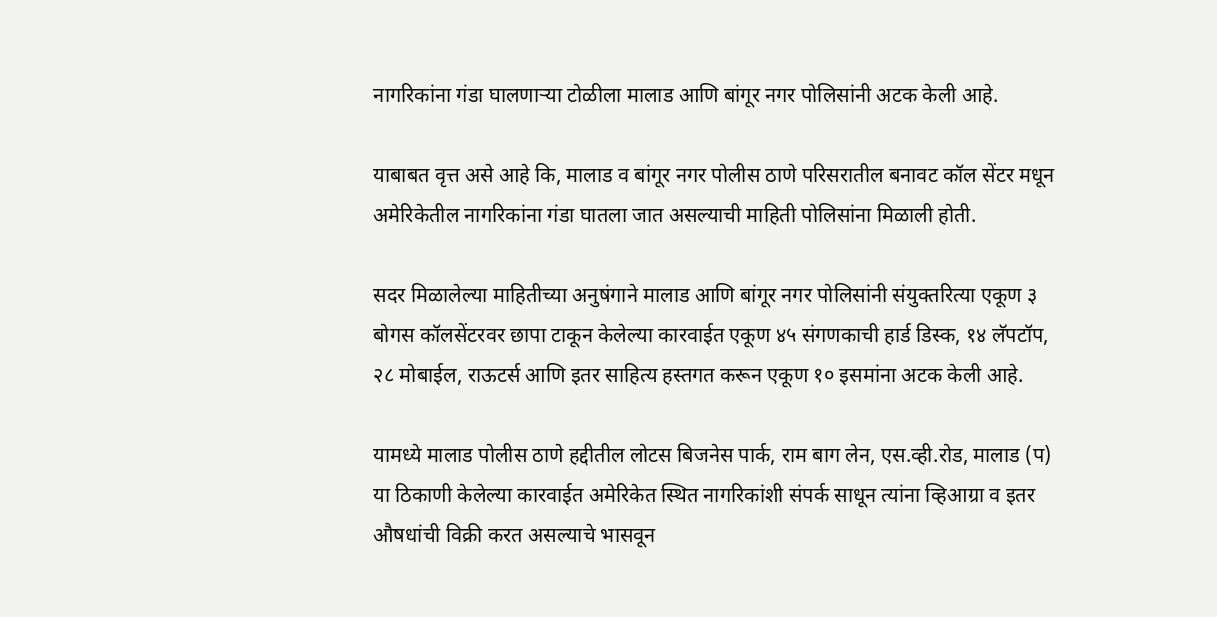नागरिकांना गंडा घालणाऱ्या टोळीला मालाड आणि बांगूर नगर पोलिसांनी अटक केली आहे.

याबाबत वृत्त असे आहे कि, मालाड व बांगूर नगर पोलीस ठाणे परिसरातील बनावट कॉल सेंटर मधून अमेरिकेतील नागरिकांना गंडा घातला जात असल्याची माहिती पोलिसांना मिळाली होती.

सदर मिळालेल्या माहितीच्या अनुषंगाने मालाड आणि बांगूर नगर पोलिसांनी संयुक्तरित्या एकूण ३ बोगस कॉलसेंटरवर छापा टाकून केलेल्या कारवाईत एकूण ४५ संगणकाची हार्ड डिस्क, १४ लॅपटॉप, २८ मोबाईल, राऊटर्स आणि इतर साहित्य हस्तगत करून एकूण १० इसमांना अटक केली आहे.

यामध्ये मालाड पोलीस ठाणे हद्दीतील लोटस बिजनेस पार्क, राम बाग लेन, एस.व्ही.रोड, मालाड (प) या ठिकाणी केलेल्या कारवाईत अमेरिकेत स्थित नागरिकांशी संपर्क साधून त्यांना व्हिआग्रा व इतर औषधांची विक्री करत असल्याचे भासवून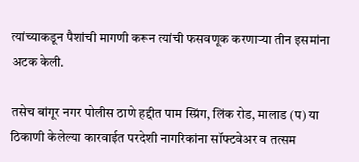त्यांच्याकडून पैशांची मागणी करून त्यांची फसवणूक करणाऱ्या तीन इसमांना अटक केली.

तसेच बांगूर नगर पोलीस ठाणे हद्दीत पाम स्प्रिंग, लिंक रोड, मालाड (प) या ठिकाणी केलेल्या कारवाईत परदेशी नागरिकांना सॉफ्टवेअर व तत्सम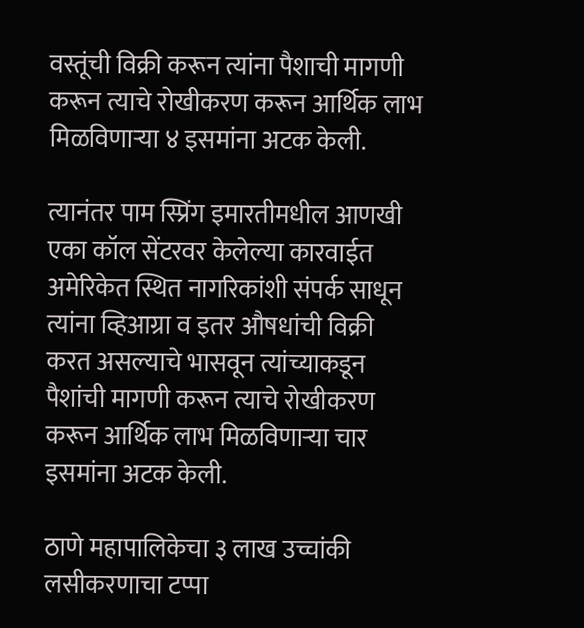वस्तूंची विक्री करून त्यांना पैशाची मागणी करून त्याचे रोखीकरण करून आर्थिक लाभ मिळविणाऱ्या ४ इसमांना अटक केली.

त्यानंतर पाम स्प्रिंग इमारतीमधील आणखी एका कॉल सेंटरवर केलेल्या कारवाईत अमेरिकेत स्थित नागरिकांशी संपर्क साधून त्यांना व्हिआग्रा व इतर औषधांची विक्री करत असल्याचे भासवून त्यांच्याकडून पैशांची मागणी करून त्याचे रोखीकरण करून आर्थिक लाभ मिळविणाऱ्या चार इसमांना अटक केली.

ठाणे महापालिकेचा ३ लाख उच्चांकी लसीकरणाचा टप्पा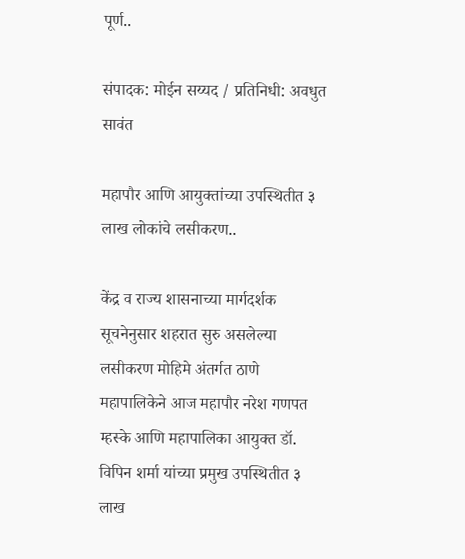पूर्ण..

संपादक: मोईन सय्यद / प्रतिनिधी: अवधुत सावंत

महापौर आणि आयुक्तांच्या उपस्थितीत ३ लाख लोकांचे लसीकरण..

केंद्र व राज्य शासनाच्या मार्गदर्शक सूचनेनुसार शहरात सुरु असलेल्या लसीकरण मोहिमे अंतर्गत ठाणे महापालिकेने आज महापौर नरेश गणपत म्हस्के आणि महापालिका आयुक्त डॉ. विपिन शर्मा यांच्या प्रमुख उपस्थितीत ३ लाख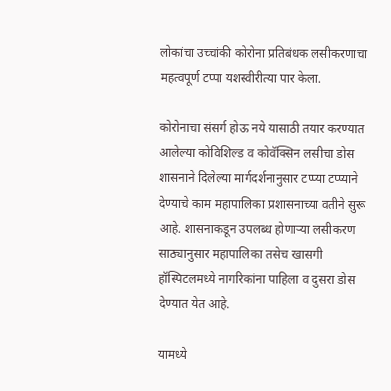लोकांचा उच्चांकी कोरोना प्रतिबंधक लसीकरणाचा महत्वपूर्ण टप्पा यशस्वीरीत्या पार केला.

कोरोनाचा संसर्ग होऊ नये यासाठी तयार करण्यात आलेल्या कोविशिल्ड व कोवॅक्सिन लसीचा डोस शासनाने दिलेल्या मार्गदर्शनानुसार टप्प्या टप्प्याने देण्याचे काम महापालिका प्रशासनाच्या वतीने सुरू आहे. शासनाकडून उपलब्ध होणाऱ्या लसीकरण साठ्यानुसार महापालिका तसेच खासगी हॉस्पिटलमध्ये नागरिकांना पाहिला व दुसरा डोस देण्यात येत आहे.

यामध्ये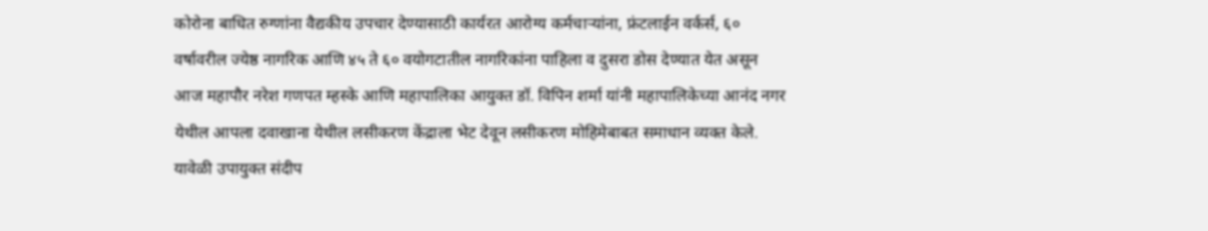कोरोना बाधित रुग्णांना वैद्यकीय उपचार देण्यासाठी कार्यरत आरोग्य कर्मचाऱ्यांना, फ्रंटलाईन वर्कर्स, ६० वर्षावरील ज्येष्ठ नागरिक आणि ४५ ते ६० वयोगटातील नागरिकांना पाहिला व दुसरा डोस देण्यात येत असून आज महापौर नरेश गणपत म्हस्के आणि महापालिका आयुक्त डॉ. विपिन शर्मा यांनी महापालिकेच्या आनंद नगर येथील आपला दवाखाना येथील लसीकरण केंद्राला भेट देवून लसीकरण मोहिमेबाबत समाधान व्यक्त केले. यावेळी उपायुक्त संदीप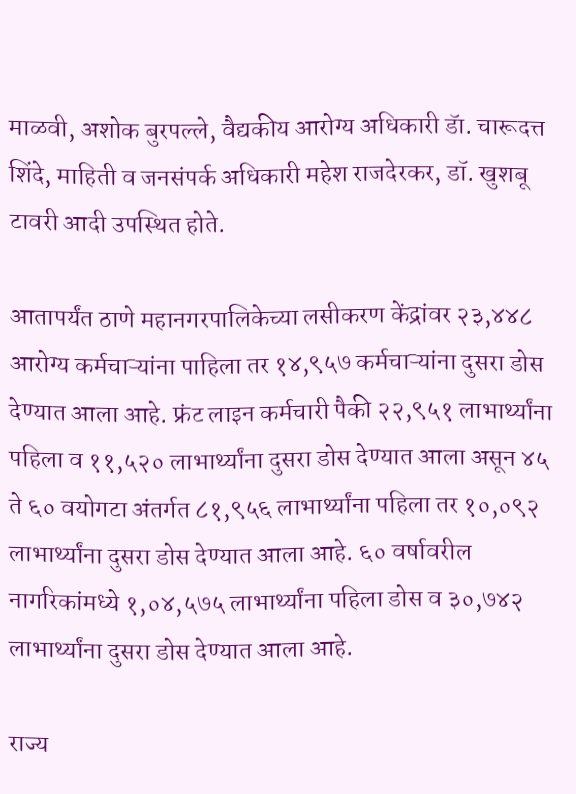माळवी, अशोक बुरपल्ले, वैद्यकीय आरोग्य अधिकारी डॅा. चारूदत्त शिंदे, माहिती व जनसंपर्क अधिकारी महेश राजदेरकर, डॉ. खुशबू टावरी आदी उपस्थित होते.

आतापर्यंत ठाणे महानगरपालिकेच्या लसीकरण केंद्रांवर २३,४४८ आरोग्य कर्मचाऱ्यांना पाहिला तर १४,९५७ कर्मचाऱ्यांना दुसरा डोस देण्यात आला आहे. फ्रंट लाइन कर्मचारी पैकी २२,९५१ लाभार्थ्यांना पहिला व ११,५२० लाभार्थ्यांना दुसरा डोस देण्यात आला असून ४५ ते ६० वयोगटा अंतर्गत ८१,९५६ लाभार्थ्यांना पहिला तर १०,०९२ लाभार्थ्यांना दुसरा डोस देण्यात आला आहे. ६० वर्षावरील नागरिकांमध्ये १,०४,५७५ लाभार्थ्यांना पहिला डोस व ३०,७४२ लाभार्थ्यांना दुसरा डोस देण्यात आला आहे.

राज्य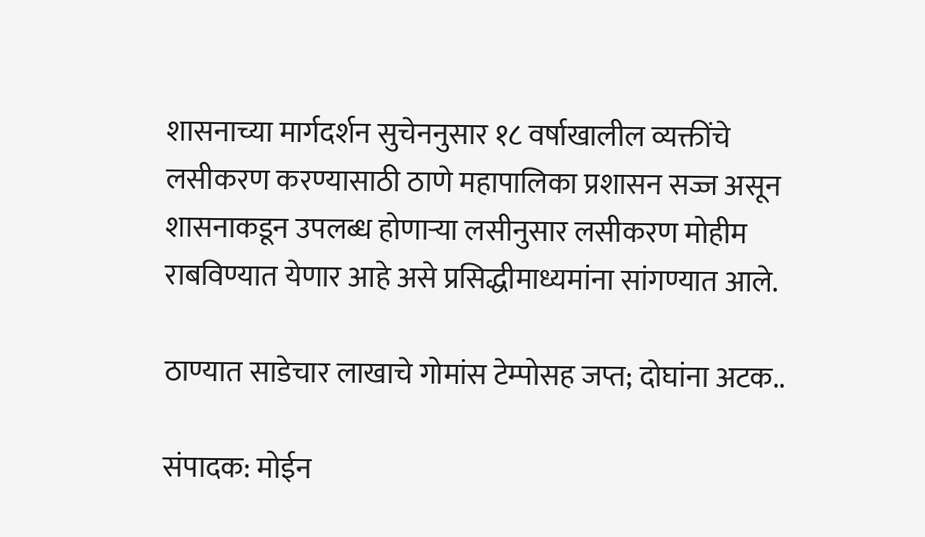शासनाच्या मार्गदर्शन सुचेननुसार १८ वर्षाखालील व्यक्तींचे लसीकरण करण्यासाठी ठाणे महापालिका प्रशासन सज्ज असून शासनाकडून उपलब्ध होणाऱ्या लसीनुसार लसीकरण मोहीम राबविण्यात येणार आहे असे प्रसिद्धीमाध्यमांना सांगण्यात आले.

ठाण्यात साडेचार लाखाचे गोमांस टेम्पोसह जप्त; दोघांना अटक..

संपादक: मोईन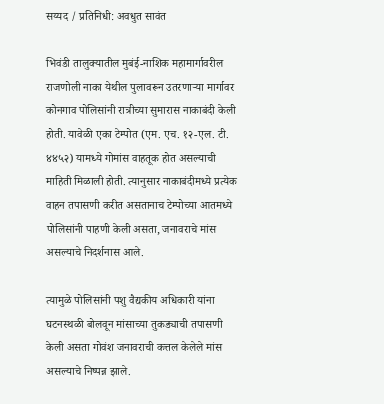सय्यद / प्रतिनिधी: अवधुत सावंत

भिवंडी तालुक्यातील मुबंई-नाशिक महामार्गावरील राजणोली नाका येथील पुलावरून उतरणाऱ्या मार्गावर कोनगाव पोलिसांनी रात्रीच्या सुमारास नाकाबंदी केली होती. यावेळी एका टेम्पोत (एम. एच. १२-एल. टी. ४४५२) यामध्ये गोमांस वाहतूक होत असल्याची माहिती मिळाली होती. त्यानुसार नाकाबंदीमध्ये प्रत्येक वाहन तपासणी करीत असतानाच टेम्पोच्या आतमध्ये पोलिसांनी पाहणी केली असता, जनावराचे मांस असल्याचे निदर्शनास आले.

त्यामुळे पोलिसांनी पशु वैद्यकीय अधिकारी यांना घटनस्थळी बोलवून मांसाच्या तुकड्याची तपासणी केली असता गोवंश जनावराची कत्तल केलेले मांस असल्याचे निष्पन्न झाले.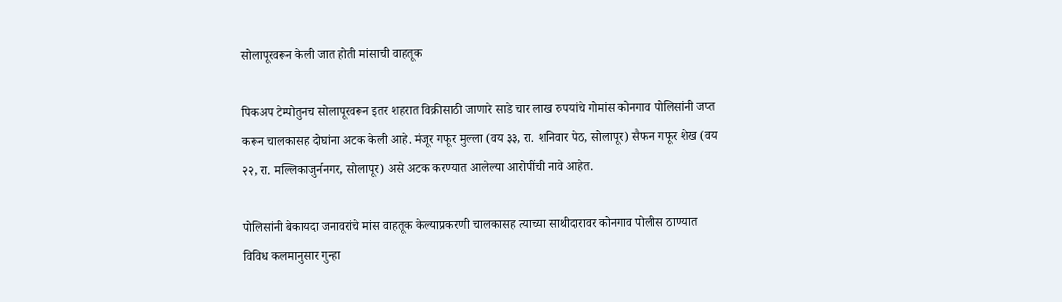सोलापूरवरून केली जात होती मांसाची वाहतूक

पिकअप टेम्पोतुनच सोलापूरवरून इतर शहरात विक्रीसाठी जाणारे साडे चार लाख रुपयांचे गोमांस कोनगाव पोलिसांनी जप्त करून चालकासह दोघांना अटक केली आहे. मंजूर गफूर मुल्ला (वय ३३, रा. शनिवार पेठ, सोलापूर) सैफन गफूर शेख (वय २२, रा. मल्लिकाजुर्ननगर, सोलापूर) असे अटक करण्यात आलेल्या आरोपींची नावे आहेत.

पोलिसांनी बेकायदा जनावरांचे मांस वाहतूक केल्याप्रकरणी चालकासह त्याच्या साथीदारावर कोनगाव पोलीस ठाण्यात विविध कलमानुसार गुन्हा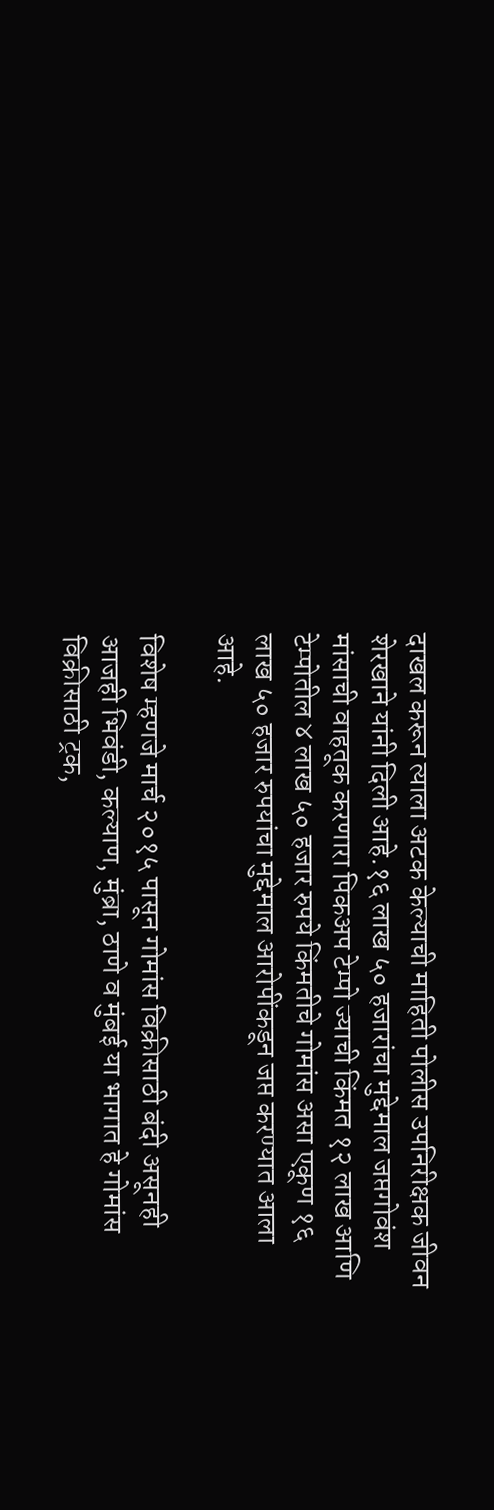दाखल करून त्याला अटक केल्याची माहिती पोलीस उपनिरीक्षक जीवन शेरखाने यांनी दिली आहे.१६ लाख ५० हजारांचा मुद्देमाल जप्तगोवंश मांसाची वाहतूक करणारा पिकअप टेम्पो ज्याची किंमत १२ लाख आणि टेम्पोतील ४ लाख ५० हजार रुपये किंमतीचे गोमांस असा एकूण १६ लाख ५० हजार रुपयांचा मुद्देमाल आरोपींकडून जप्त करण्यात आला आहे.

विशेष म्हणजे मार्च २०१५ पासून गोमांस विक्रीसाठी बंदी असूनही आजही भिवंडी, कल्याण, मुंब्रा, ठाणे व मुंबई या भागात हे गोमांस विक्रीसाठी ट्रक,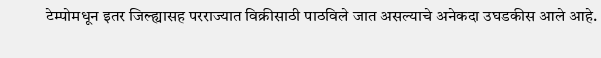टेम्पोमधून इतर जिल्ह्यासह परराज्यात विक्रीसाठी पाठविले जात असल्याचे अनेकदा उघडकीस आले आहे.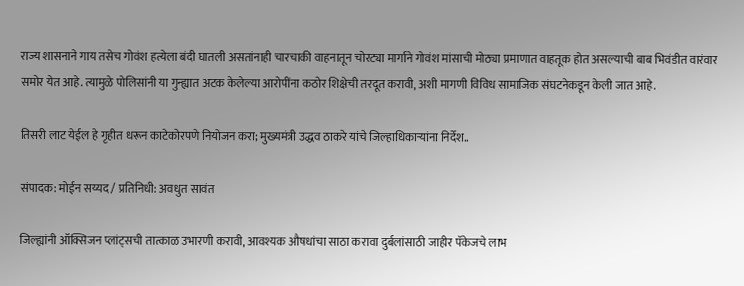राज्य शासनाने गाय तसेच गोवंश हत्येला बंदी घातली असतांनाही चारचाकी वाहनातून चोरट्या मार्गाने गोवंश मांसाची मोठ्या प्रमाणात वाहतूक होत असल्याची बाब भिवंडीत वारंवार समोर येत आहे. त्यामुळे पोलिसांनी या गुन्ह्यात अटक केलेल्या आरोपींना कठोर शिक्षेची तरदूत करावी, अशी मागणी विविध सामाजिक संघटनेकडून केली जात आहे.

तिसरी लाट येईल हे गृहीत धरून काटेकोरपणे नियोजन करा; मुख्यमंत्री उद्धव ठाकरे यांचे जिल्हाधिकाऱ्यांना निर्देश..

संपादक: मोईन सय्यद / प्रतिनिधी: अवधुत सावंत

जिल्ह्यांनी ऑक्सिजन प्लांट्सची तात्काळ उभारणी करावी, आवश्यक औषधांचा साठा करावा दुर्बलांसाठी जाहीर पॅकेजचे लाभ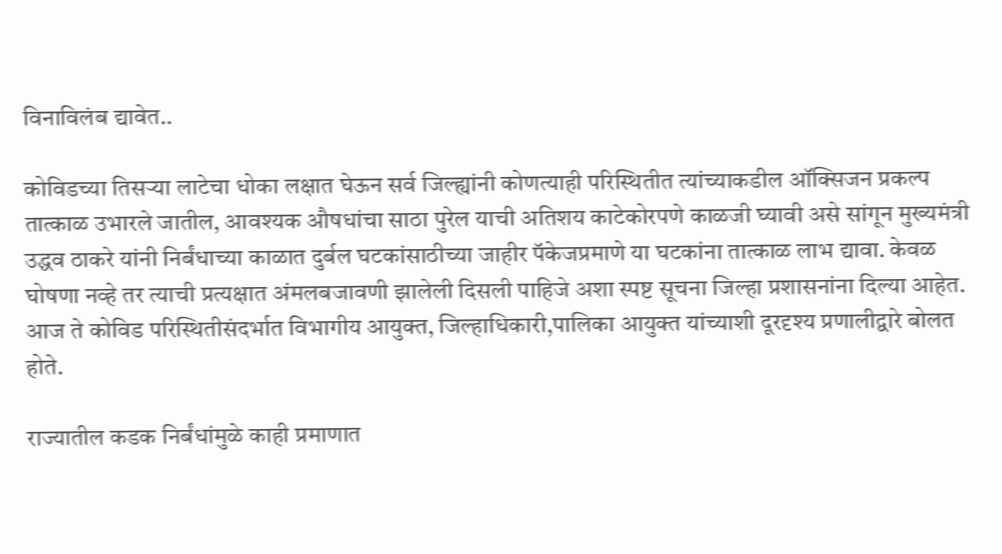विनाविलंब द्यावेत..

कोविडच्या तिसऱ्या लाटेचा धोका लक्षात घेऊन सर्व जिल्ह्यांनी कोणत्याही परिस्थितीत त्यांच्याकडील ऑक्सिजन प्रकल्प तात्काळ उभारले जातील, आवश्यक औषधांचा साठा पुरेल याची अतिशय काटेकोरपणे काळजी घ्यावी असे सांगून मुख्यमंत्री उद्धव ठाकरे यांनी निर्बंधाच्या काळात दुर्बल घटकांसाठीच्या जाहीर पॅकेजप्रमाणे या घटकांना तात्काळ लाभ द्यावा. केवळ घोषणा नव्हे तर त्याची प्रत्यक्षात अंमलबजावणी झालेली दिसली पाहिजे अशा स्पष्ट सूचना जिल्हा प्रशासनांना दिल्या आहेत. आज ते कोविड परिस्थितीसंदर्भात विभागीय आयुक्त, जिल्हाधिकारी,पालिका आयुक्त यांच्याशी दूरदृश्य प्रणालीद्वारे बोलत होते.

राज्यातील कडक निर्बंधांमुळे काही प्रमाणात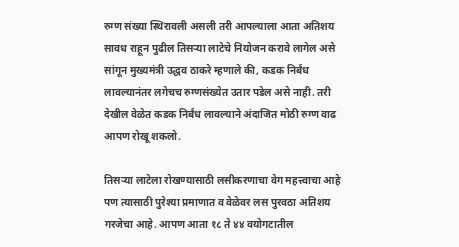रुग्ण संख्या स्थिरावली असली तरी आपल्याला आता अतिशय सावध राहून पुढील तिसऱ्या लाटेचे नियोजन करावे लागेल असे सांगून मुख्यमंत्री उद्धव ठाकरे म्हणाले की, कडक निर्बंध लावल्यानंतर लगेचच रुग्णसंख्येत उतार पडेल असे नाही. तरी देखील वेळेत कडक निर्बंध लावल्याने अंदाजित मोठी रुग्ण वाढ आपण रोखू शकलो.

तिसऱ्या लाटेला रोखण्यासाठी लसीकरणाचा वेग महत्त्वाचा आहे पण त्यासाठी पुरेश्या प्रमाणात व वेळेवर लस पुरवठा अतिशय गरजेचा आहे. आपण आता १८ ते ४४ वयोगटातील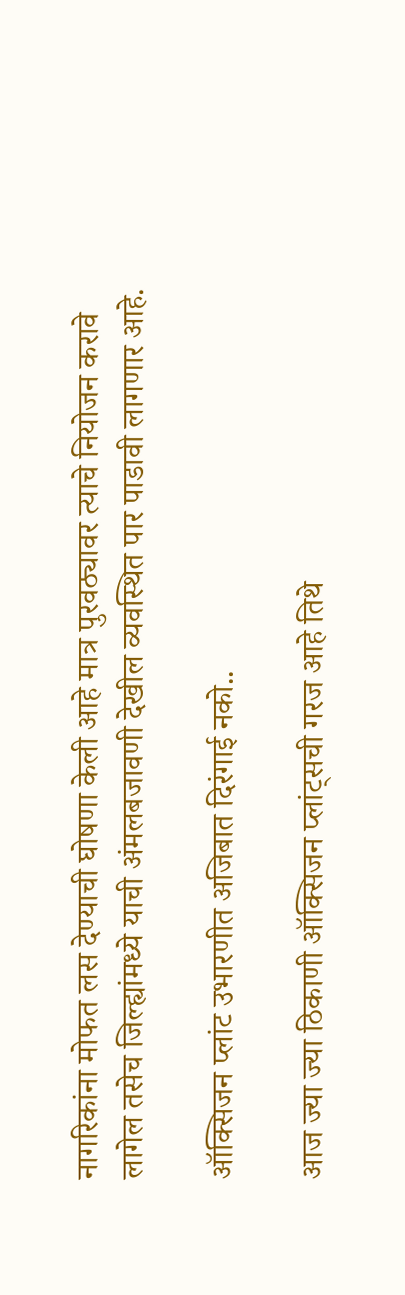नागरिकांना मोफत लस देण्याची घोषणा केली आहे मात्र पुरवठ्यावर त्याचे नियोजन करावे लागेल तसेच जिल्ह्यांमध्ये याची अंमलबजावणी देखील व्यवस्थित पार पाडावी लागणार आहे.

ऑक्सिजन प्लांट उभारणीत अजिबात दिरंगाई नको..

आज ज्या ज्या ठिकाणी ऑक्सिजन प्लांट्सची गरज आहे तिथे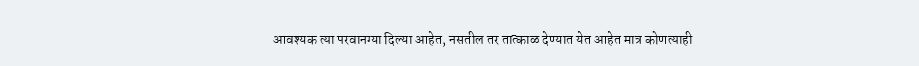आवश्यक त्या परवानग्या दिल्या आहेत, नसतील तर तात्काळ देण्यात येत आहेत मात्र कोणत्याही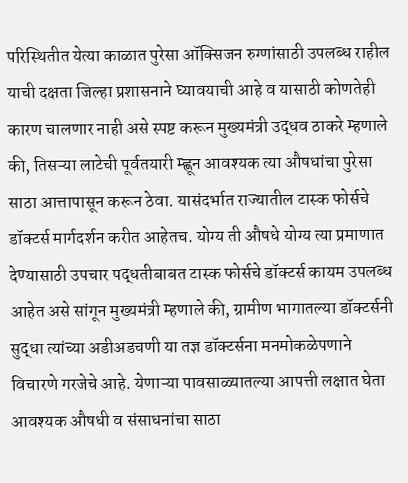परिस्थितीत येत्या काळात पुरेसा ऑक्सिजन रुग्णांसाठी उपलब्ध राहील याची दक्षता जिल्हा प्रशासनाने घ्यावयाची आहे व यासाठी कोणतेही कारण चालणार नाही असे स्पष्ट करून मुख्यमंत्री उद्धव ठाकरे म्हणाले की, तिसऱ्या लाटेची पूर्वतयारी म्ह्णून आवश्यक त्या औषधांचा पुरेसा साठा आत्तापासून करून ठेवा. यासंदर्भात राज्यातील टास्क फोर्सचे डॉक्टर्स मार्गदर्शन करीत आहेतच. योग्य ती औषधे योग्य त्या प्रमाणात देण्यासाठी उपचार पद्धतीबाबत टास्क फोर्सचे डॉक्टर्स कायम उपलब्ध आहेत असे सांगून मुख्यमंत्री म्हणाले की, ग्रामीण भागातल्या डॉक्टर्सनी सुद्धा त्यांच्या अडीअडचणी या तज्ञ डॉक्टर्सना मनमोकळेपणाने विचारणे गरजेचे आहे. येणाऱ्या पावसाळ्यातल्या आपत्ती लक्षात घेता आवश्यक औषधी व संसाधनांचा साठा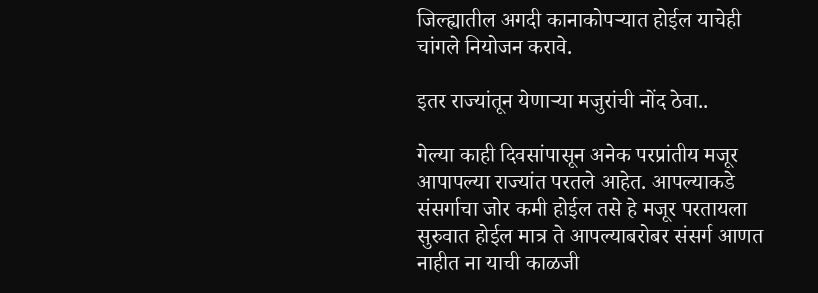जिल्ह्यातील अगदी कानाकोपऱ्यात होईल याचेही चांगले नियोजन करावे.

इतर राज्यांतून येणाऱ्या मजुरांची नोंद ठेवा..

गेल्या काही दिवसांपासून अनेक परप्रांतीय मजूर आपापल्या राज्यांत परतले आहेत. आपल्याकडे संसर्गाचा जोर कमी होईल तसे हे मजूर परतायला सुरुवात होईल मात्र ते आपल्याबरोबर संसर्ग आणत नाहीत ना याची काळजी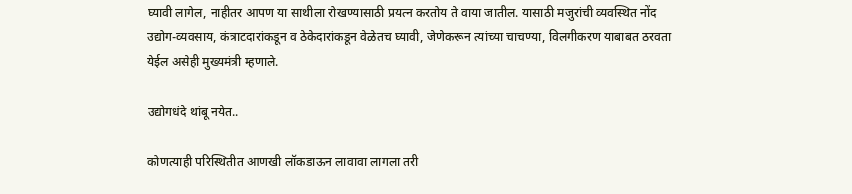घ्यावी लागेल, नाहीतर आपण या साथीला रोखण्यासाठी प्रयत्न करतोय ते वाया जातील. यासाठी मजुरांची व्यवस्थित नोंद उद्योग-व्यवसाय, कंत्राटदारांकडून व ठेकेदारांकडून वेळेतच घ्यावी, जेणेकरून त्यांच्या चाचण्या, विलगीकरण याबाबत ठरवता येईल असेही मुख्यमंत्री म्हणाले.

उद्योगधंदे थांबू नयेत..

कोणत्याही परिस्थितीत आणखी लॉकडाऊन लावावा लागला तरी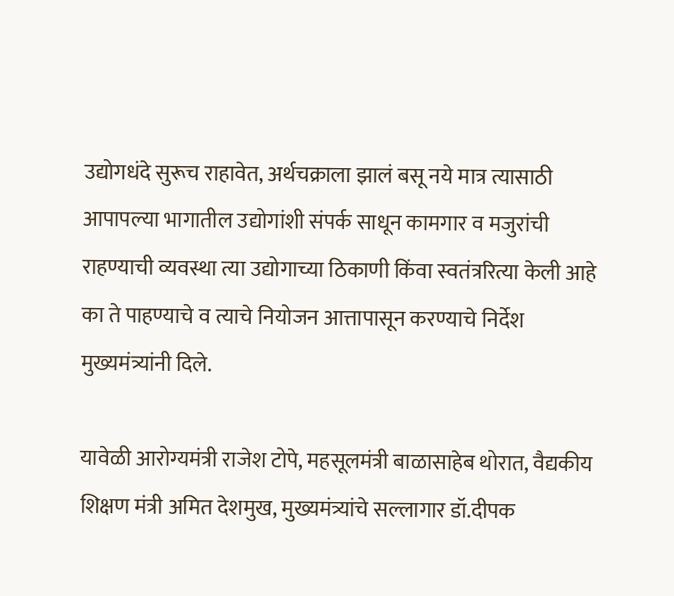उद्योगधंदे सुरूच राहावेत, अर्थचक्राला झालं बसू नये मात्र त्यासाठी आपापल्या भागातील उद्योगांशी संपर्क साधून कामगार व मजुरांची राहण्याची व्यवस्था त्या उद्योगाच्या ठिकाणी किंवा स्वतंत्ररित्या केली आहे का ते पाहण्याचे व त्याचे नियोजन आत्तापासून करण्याचे निर्देश मुख्यमंत्र्यांनी दिले.

यावेळी आरोग्यमंत्री राजेश टोपे, महसूलमंत्री बाळासाहेब थोरात, वैद्यकीय शिक्षण मंत्री अमित देशमुख, मुख्यमंत्र्यांचे सल्लागार डॉ.दीपक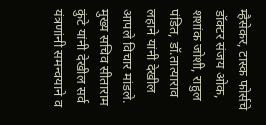म्हैसेकर, टास्क फोर्सचे डॉक्टर संजय ओक, शशांक जोशी, राहुल पंडित, डॉ.तात्याराव लहाने यांनी देखील आपले विचार मांडले. मुख्य सचिव सीताराम कुंटे यांनी देखील सर्व यंत्रणांनी समन्वयाने व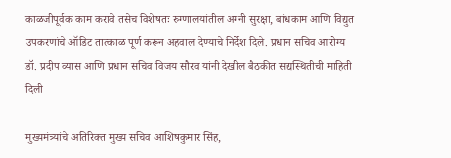काळजीपूर्वक काम करावे तसेच विशेषतः रुग्णालयांतील अग्नी सुरक्षा, बांधकाम आणि विद्युत उपकरणांचे ऑडिट तात्काळ पूर्ण करून अहवाल देण्याचे निर्देश दिले. प्रधान सचिव आरोग्य डॉ. प्रदीप व्यास आणि प्रधान सचिव विजय सौरव यांनी देखील बैठकीत सद्यस्थितीची माहिती दिली

मुख्यमंत्र्यांचे अतिरिक्त मुख्य सचिव आशिषकुमार सिंह,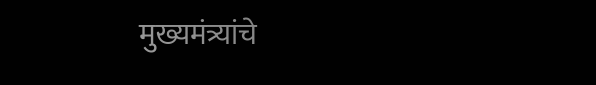मुख्यमंत्र्यांचे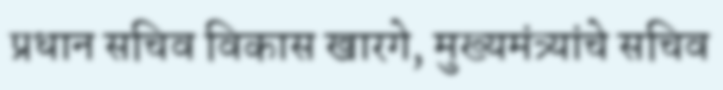प्रधान सचिव विकास खारगे, मुख्यमंत्र्यांचे सचिव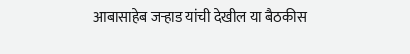आबासाहेब जऱ्हाड यांची देखील या बैठकीस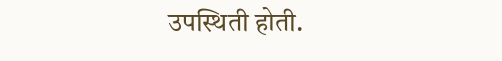उपस्थिती होती.